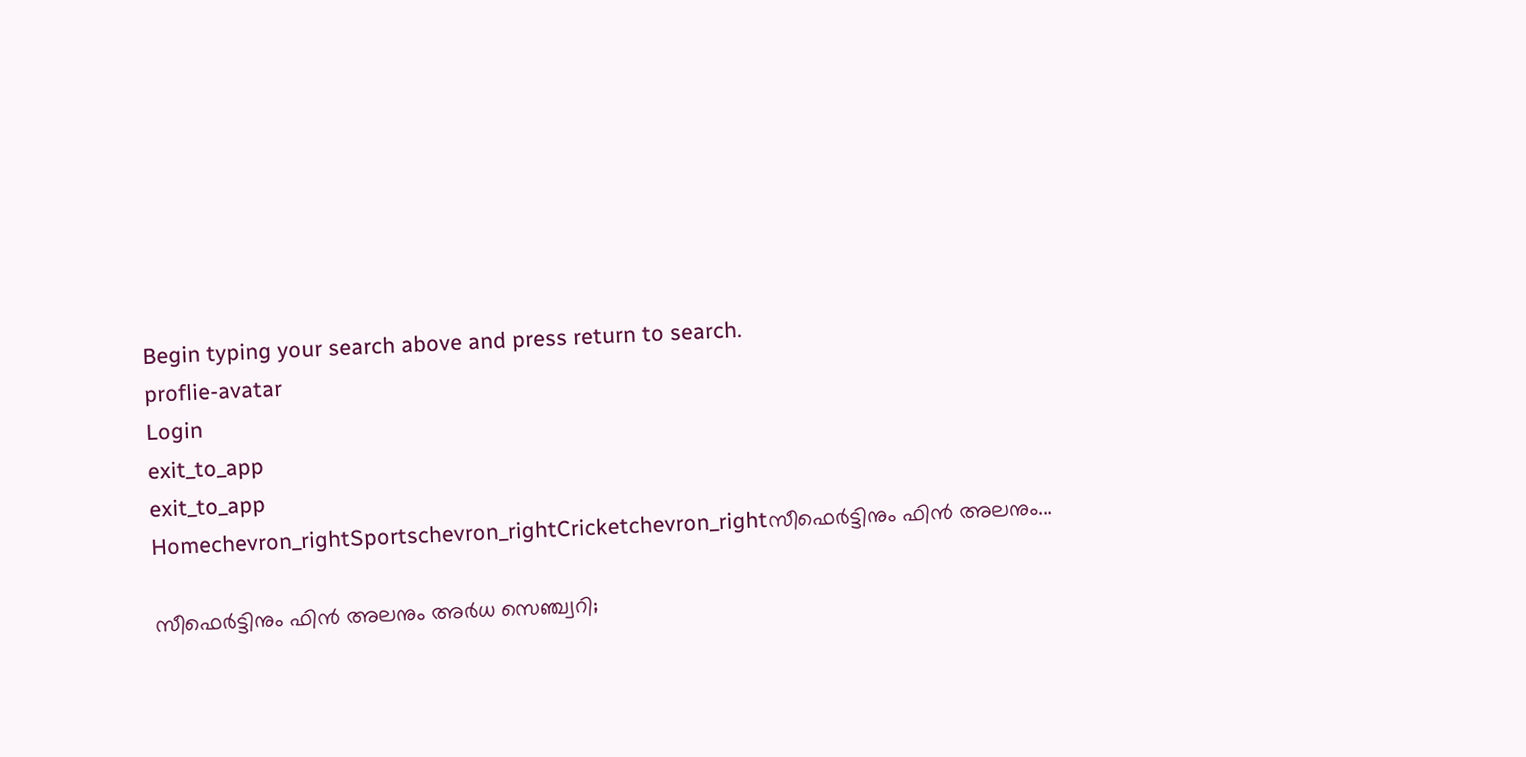Begin typing your search above and press return to search.
proflie-avatar
Login
exit_to_app
exit_to_app
Homechevron_rightSportschevron_rightCricketchevron_rightസീഫെർട്ടിനും ഫിൻ അലനും...

സീഫെർട്ടിനും ഫിൻ അലനും അർധ സെഞ്ച്വറി;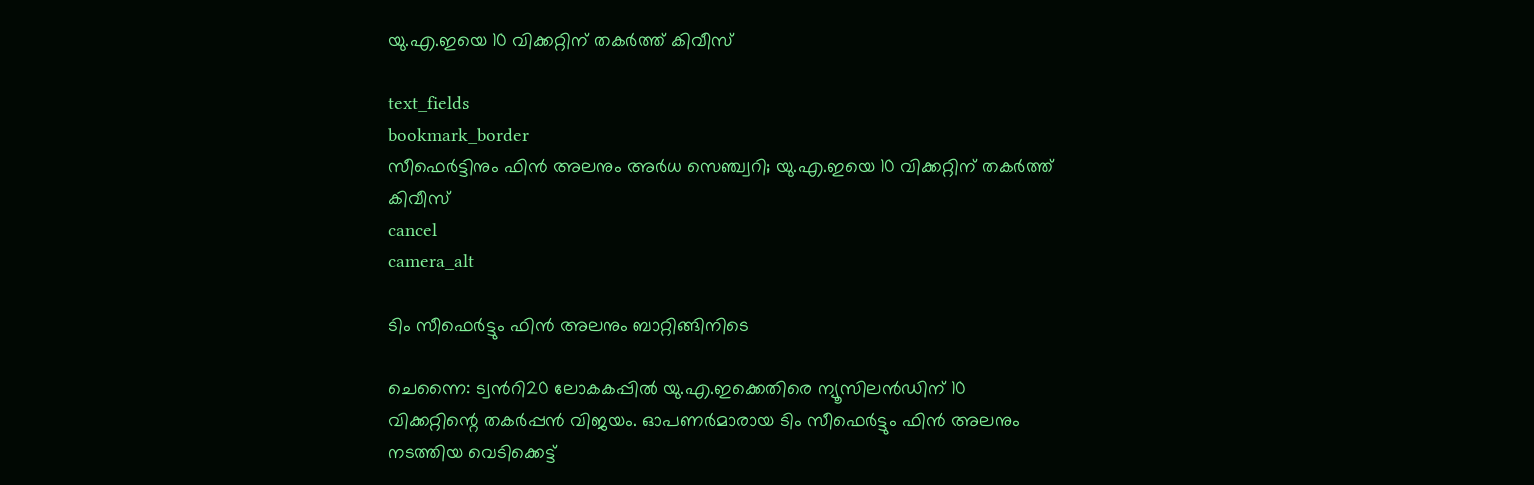യു.എ.ഇയെ 10 വിക്കറ്റിന് തകർത്ത് കിവീസ്

text_fields
bookmark_border
സീഫെർട്ടിനും ഫിൻ അലനും അർധ സെഞ്ച്വറി; യു.എ.ഇയെ 10 വിക്കറ്റിന് തകർത്ത് കിവീസ്
cancel
camera_alt

ടിം സീഫെർട്ടും ഫിൻ അലനും ബാറ്റിങ്ങിനിടെ

ചെന്നൈ: ട്വന്‍റി20 ലോകകപ്പിൽ യു.എ.ഇക്കെതിരെ ന്യൂസിലൻഡിന് 10 വിക്കറ്റിന്റെ തകർപ്പൻ വിജയം. ഓപണർമാരായ ടിം സീഫെർട്ടും ഫിൻ അലനും നടത്തിയ വെടിക്കെട്ട്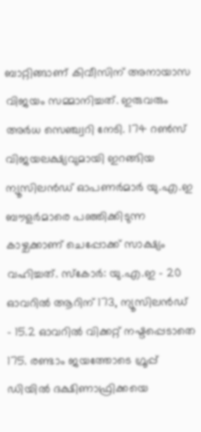ബാറ്റിങ്ങാണ് കിവീസിന് അനായാസ വിജയം സമ്മാനിച്ചത്. ഇരുവരും അർധ സെഞ്ച്വറി നേടി. 174 റൺസ് വിജയലക്ഷ്യവുമായി ഇറങ്ങിയ ന്യൂസിലൻഡ് ഓപണർമാർ യു.എ.ഇ ബൗളർമാരെ പഞ്ഞിക്കിടുന്ന കാഴ്ചക്കാണ് ചെപ്പോക്ക് സാക്ഷ്യം വഹിച്ചത്. സ്കോർ: യു.എ.ഇ - 20 ഓവറിൽ ആറിന് 173, ന്യൂസിലൻഡ് - 15.2 ഓവറിൽ വിക്കറ്റ് നഷ്ടപ്പെടാതെ 175. രണ്ടാം ജയത്തോടെ ഗ്രൂപ്പ് ഡിയിൽ ദക്ഷിണാഫ്രിക്കയെ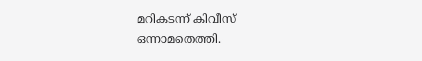മറികടന്ന് കിവീസ് ഒന്നാമതെത്തി.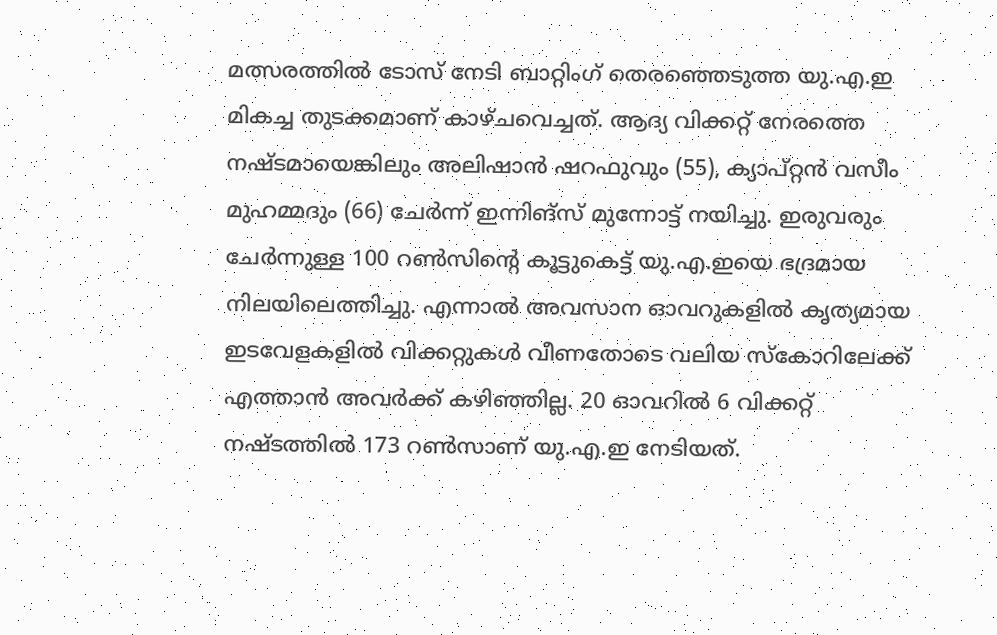മത്സരത്തിൽ ടോസ് നേടി ബാറ്റിംഗ് തെരഞ്ഞെടുത്ത യു.എ.ഇ മികച്ച തുടക്കമാണ് കാഴ്ചവെച്ചത്. ആദ്യ വിക്കറ്റ് നേരത്തെ നഷ്ടമായെങ്കിലും അലിഷാൻ ഷറഫുവും (55), ക്യാപ്റ്റൻ വസീം മുഹമ്മദും (66) ചേർന്ന് ഇന്നിങ്സ് മുന്നോട്ട് നയിച്ചു. ഇരുവരും ചേർന്നുള്ള 100 റൺസിന്റെ കൂട്ടുകെട്ട് യു.എ.ഇയെ ഭദ്രമായ നിലയിലെത്തിച്ചു. എന്നാൽ അവസാന ഓവറുകളിൽ കൃത്യമായ ഇടവേളകളിൽ വിക്കറ്റുകൾ വീണതോടെ വലിയ സ്കോറിലേക്ക് എത്താൻ അവർക്ക് കഴിഞ്ഞില്ല. 20 ഓവറിൽ 6 വിക്കറ്റ് നഷ്ടത്തിൽ 173 റൺസാണ് യു.എ.ഇ നേടിയത്.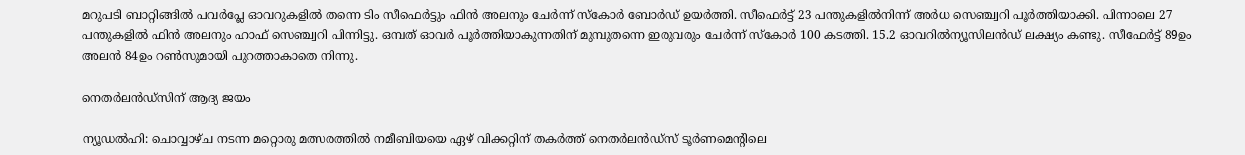മറുപടി ബാറ്റിങ്ങിൽ പവർപ്ലേ ഓവറുകളിൽ തന്നെ ടിം സീഫെർട്ടും ഫിൻ അലനും ചേർന്ന് സ്കോർ ബോർഡ് ഉയർത്തി. സീഫെർട്ട് 23 പന്തുകളിൽനിന്ന് അർധ സെഞ്ച്വറി പൂർത്തിയാക്കി. പിന്നാലെ 27 പന്തുകളിൽ ഫിൻ അലനും ഹാഫ് സെഞ്ച്വറി പിന്നിട്ടു. ഒമ്പത് ഓവർ പൂർത്തിയാകുന്നതിന് മുമ്പുതന്നെ ഇരുവരും ചേർന്ന് സ്കോർ 100 കടത്തി. 15.2 ഓവറിൽന്യൂസിലൻഡ് ലക്ഷ്യം കണ്ടു. സീഫേർട്ട് 89ഉം അലൻ 84ഉം റൺസുമായി പുറത്താകാതെ നിന്നു.

നെതർലൻഡ്‌സിന് ആദ്യ ജയം

ന്യൂഡൽഹി: ചൊവ്വാഴ്ച നടന്ന മറ്റൊരു മത്സരത്തിൽ നമീബിയയെ ഏഴ് വിക്കറ്റിന് തകർത്ത് നെതർലൻഡ്‌സ് ടൂർണമെന്റിലെ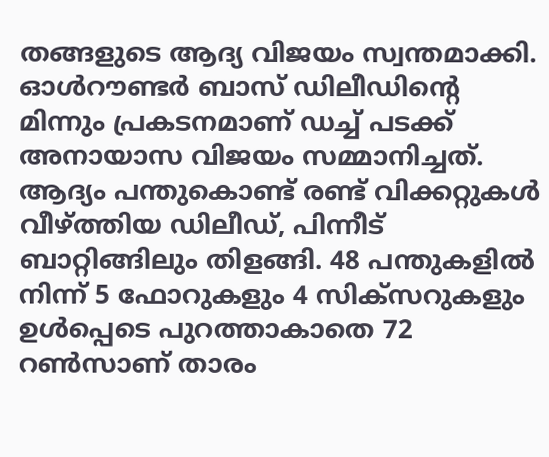തങ്ങളുടെ ആദ്യ വിജയം സ്വന്തമാക്കി. ഓൾറൗണ്ടർ ബാസ് ഡിലീഡിന്‍റെ മിന്നും പ്രകടനമാണ് ഡച്ച് പടക്ക് അനായാസ വിജയം സമ്മാനിച്ചത്. ആദ്യം പന്തുകൊണ്ട് രണ്ട് വിക്കറ്റുകൾ വീഴ്ത്തിയ ഡിലീഡ്, പിന്നീട് ബാറ്റിങ്ങിലും തിളങ്ങി. 48 പന്തുകളിൽ നിന്ന് 5 ഫോറുകളും 4 സിക്സറുകളും ഉൾപ്പെടെ പുറത്താകാതെ 72 റൺസാണ് താരം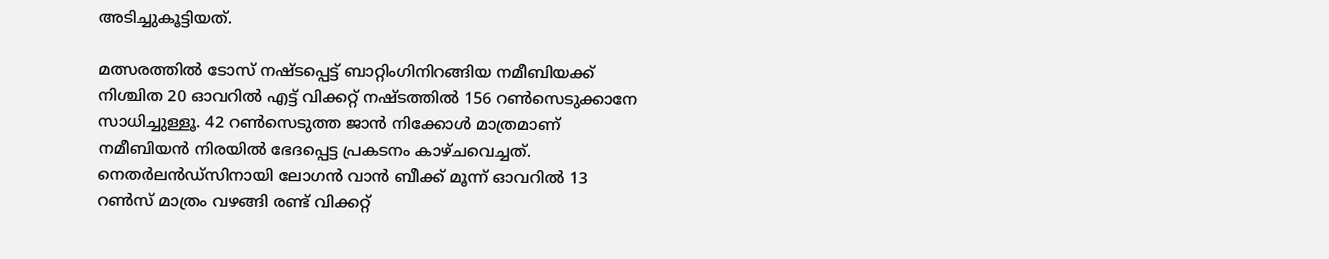അടിച്ചുകൂട്ടിയത്.

മത്സരത്തിൽ ടോസ് നഷ്ടപ്പെട്ട് ബാറ്റിംഗിനിറങ്ങിയ നമീബിയക്ക് നിശ്ചിത 20 ഓവറിൽ എട്ട് വിക്കറ്റ് നഷ്ടത്തിൽ 156 റൺസെടുക്കാനേ സാധിച്ചുള്ളൂ. 42 റൺസെടുത്ത ജാൻ നിക്കോൾ മാത്രമാണ് നമീബിയൻ നിരയിൽ ഭേദപ്പെട്ട പ്രകടനം കാഴ്ചവെച്ചത്. നെതർലൻഡ്‌സിനായി ലോഗൻ വാൻ ബീക്ക് മൂന്ന് ഓവറിൽ 13 റൺസ് മാത്രം വഴങ്ങി രണ്ട് വിക്കറ്റ്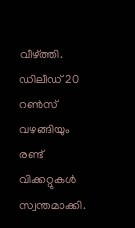വീഴ്ത്തി. ഡിലീഡ് 20 റൺസ് വഴങ്ങിയും രണ്ട് വിക്കറ്റുകൾ സ്വന്തമാക്കി.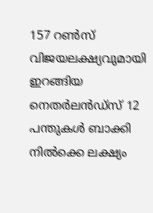157 റൺസ് വിജയലക്ഷ്യവുമായി ഇറങ്ങിയ നെതർലൻഡ്‌സ് 12 പന്തുകൾ ബാക്കി നിൽക്കെ ലക്ഷ്യം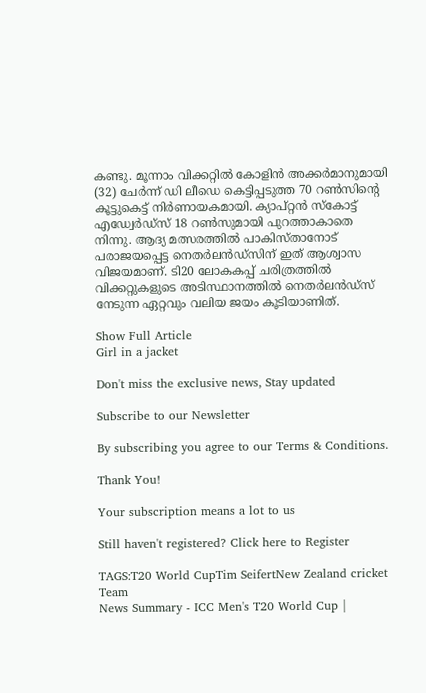കണ്ടു. മൂന്നാം വിക്കറ്റിൽ കോളിൻ അക്കർമാനുമായി (32) ചേർന്ന് ഡി ലീഡെ കെട്ടിപ്പടുത്ത 70 റൺസിന്റെ കൂട്ടുകെട്ട് നിർണായകമായി. ക്യാപ്റ്റൻ സ്കോട്ട് എഡ്വേർഡ്സ് 18 റൺസുമായി പുറത്താകാതെ നിന്നു. ആദ്യ മത്സരത്തിൽ പാകിസ്താനോട് പരാജയപ്പെട്ട നെതർലൻഡ്‌സിന് ഇത് ആശ്വാസ വിജയമാണ്. ടി20 ലോകകപ്പ് ചരിത്രത്തിൽ വിക്കറ്റുകളുടെ അടിസ്ഥാനത്തിൽ നെതർലൻഡ്‌സ് നേടുന്ന ഏറ്റവും വലിയ ജയം കൂടിയാണിത്.

Show Full Article
Girl in a jacket

Don't miss the exclusive news, Stay updated

Subscribe to our Newsletter

By subscribing you agree to our Terms & Conditions.

Thank You!

Your subscription means a lot to us

Still haven't registered? Click here to Register

TAGS:T20 World CupTim SeifertNew Zealand cricket Team
News Summary - ICC Men's T20 World Cup |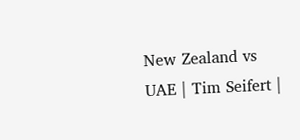New Zealand vs UAE | Tim Seifert |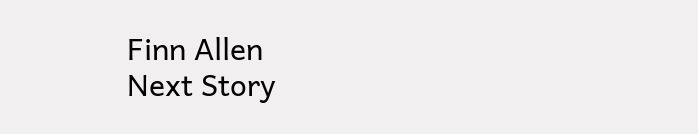Finn Allen
Next Story